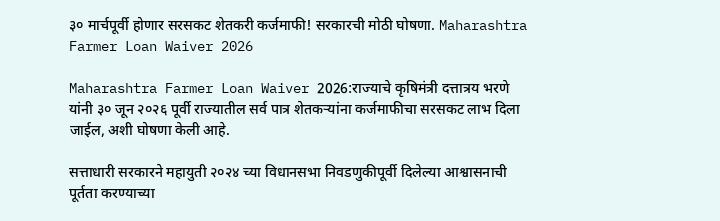३० मार्चपूर्वी होणार सरसकट शेतकरी कर्जमाफी! सरकारची मोठी घोषणा. Maharashtra Farmer Loan Waiver 2026

Maharashtra Farmer Loan Waiver 2026:राज्याचे कृषिमंत्री दत्तात्रय भरणे यांनी ३० जून २०२६ पूर्वी राज्यातील सर्व पात्र शेतकऱ्यांना कर्जमाफीचा सरसकट लाभ दिला जाईल, अशी घोषणा केली आहे.

सत्ताधारी सरकारने महायुती २०२४ च्या विधानसभा निवडणुकीपूर्वी दिलेल्या आश्वासनाची पूर्तता करण्याच्या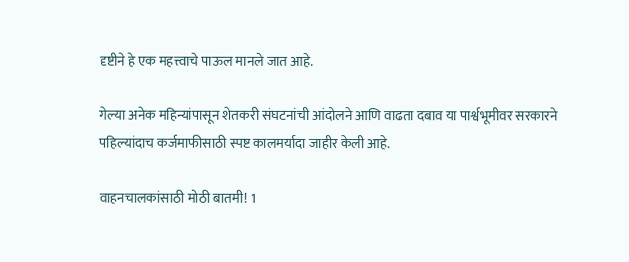दृष्टीने हे एक महत्त्वाचे पाऊल मानले जात आहे.

गेल्या अनेक महिन्यांपासून शेतकरी संघटनांची आंदोलने आणि वाढता दबाव या पार्श्वभूमीवर सरकारने पहिल्यांदाच कर्जमाफीसाठी स्पष्ट कालमर्यादा जाहीर केली आहे.

वाहनचालकांसाठी मोठी बातमी! 1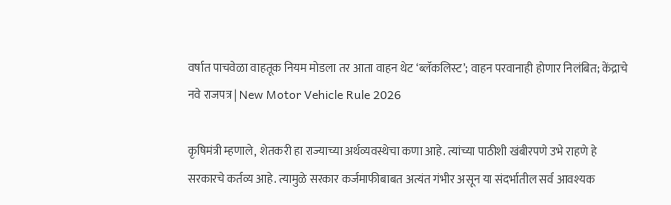वर्षात पाचवेळा वाहतूक नियम मोडला तर आता वाहन थेट ‘ब्लॅकलिस्ट’; वाहन परवानाही होणार निलंबित; केंद्राचे नवे राजपत्र | New Motor Vehicle Rule 2026

कृषिमंत्री म्हणाले, शेतकरी हा राज्याच्या अर्थव्यवस्थेचा कणा आहे. त्यांच्या पाठीशी खंबीरपणे उभे राहणे हे सरकारचे कर्तव्य आहे. त्यामुळे सरकार कर्जमाफीबाबत अत्यंत गंभीर असून या संदर्भातील सर्व आवश्यक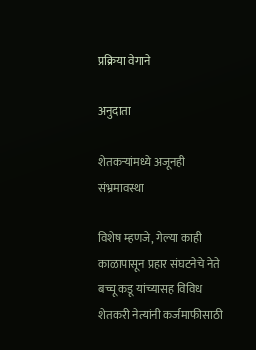प्रक्रिया वेगाने

अनुदाता

शेतकऱ्यांमध्ये अजूनही संभ्रमावस्था

विशेष म्हणजे, गेल्या काही काळापासून प्रहार संघटनेचे नेते बच्चू कडू यांच्यासह विविध शेतकरी नेत्यांनी कर्जमाफीसाठी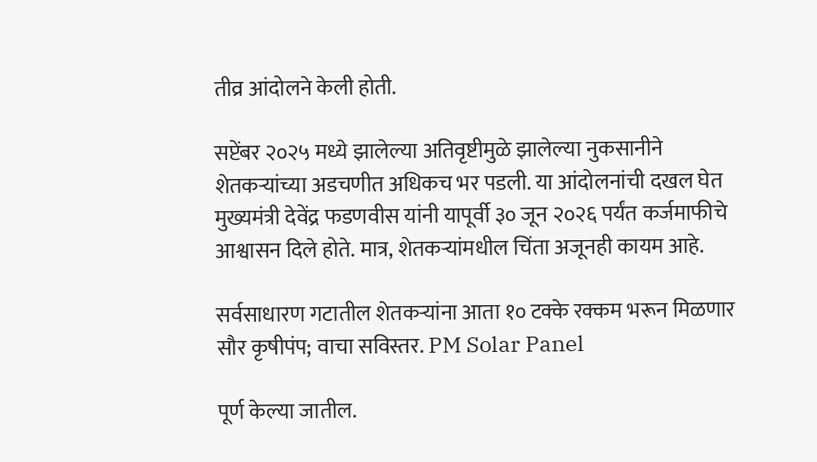तीव्र आंदोलने केली होती.

सप्टेंबर २०२५ मध्ये झालेल्या अतिवृष्टीमुळे झालेल्या नुकसानीने शेतकऱ्यांच्या अडचणीत अधिकच भर पडली. या आंदोलनांची दखल घेत मुख्यमंत्री देवेंद्र फडणवीस यांनी यापूर्वी ३० जून २०२६ पर्यंत कर्जमाफीचे आश्वासन दिले होते. मात्र, शेतकऱ्यांमधील चिंता अजूनही कायम आहे.

सर्वसाधारण गटातील शेतकऱ्यांना आता १० टक्के रक्कम भरून मिळणार सौर कृषीपंप; वाचा सविस्तर. PM Solar Panel

पूर्ण केल्या जातील.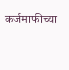कर्जमाफीच्या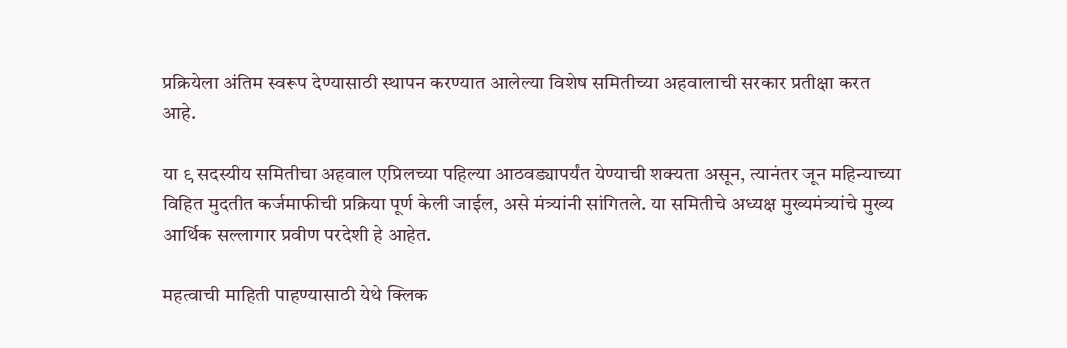प्रक्रियेला अंतिम स्वरूप देण्यासाठी स्थापन करण्यात आलेल्या विशेष समितीच्या अहवालाची सरकार प्रतीक्षा करत आहे.

या ९ सदस्यीय समितीचा अहवाल एप्रिलच्या पहिल्या आठवड्यापर्यंत येण्याची शक्यता असून, त्यानंतर जून महिन्याच्या विहित मुदतीत कर्जमाफीची प्रक्रिया पूर्ण केली जाईल, असे मंत्र्यांनी सांगितले. या समितीचे अध्यक्ष मुख्यमंत्र्यांचे मुख्य आर्थिक सल्लागार प्रवीण परदेशी हे आहेत.

महत्वाची माहिती पाहण्यासाठी येथे क्लिक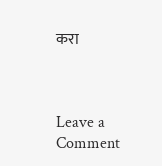करा



Leave a Comment